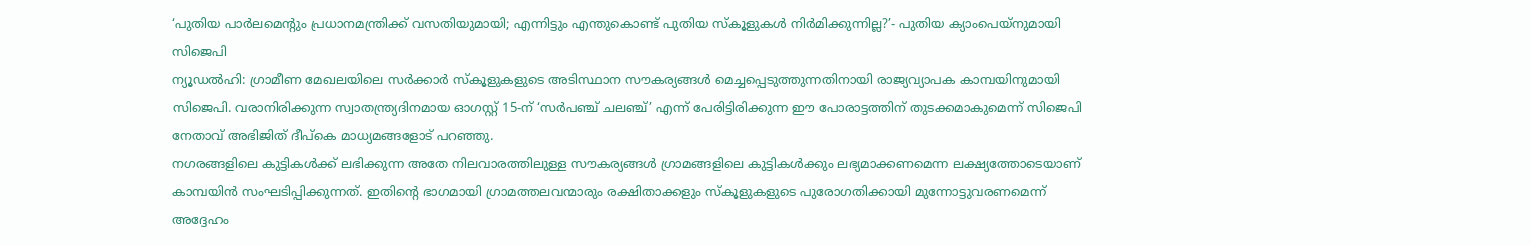‘പുതിയ പാർലമെന്റും പ്രധാനമന്ത്രിക്ക് വസതിയുമായി; എന്നിട്ടും എന്തുകൊണ്ട് പുതിയ സ്കൂളുകൾ നിർമിക്കുന്നില്ല?’- പുതിയ ക്യാംപെയ്നുമായി സിജെപി
ന്യൂഡൽഹി: ഗ്രാമീണ മേഖലയിലെ സർക്കാർ സ്കൂളുകളുടെ അടിസ്ഥാന സൗകര്യങ്ങൾ മെച്ചപ്പെടുത്തുന്നതിനായി രാജ്യവ്യാപക കാമ്പയിനുമായി സിജെപി. വരാനിരിക്കുന്ന സ്വാതന്ത്ര്യദിനമായ ഓഗസ്റ്റ് 15-ന് ‘സർപഞ്ച് ചലഞ്ച്’ എന്ന് പേരിട്ടിരിക്കുന്ന ഈ പോരാട്ടത്തിന് തുടക്കമാകുമെന്ന് സിജെപി നേതാവ് അഭിജിത് ദീപ്കെ മാധ്യമങ്ങളോട് പറഞ്ഞു.
നഗരങ്ങളിലെ കുട്ടികൾക്ക് ലഭിക്കുന്ന അതേ നിലവാരത്തിലുള്ള സൗകര്യങ്ങൾ ഗ്രാമങ്ങളിലെ കുട്ടികൾക്കും ലഭ്യമാക്കണമെന്ന ലക്ഷ്യത്തോടെയാണ് കാമ്പയിൻ സംഘടിപ്പിക്കുന്നത്. ഇതിന്റെ ഭാഗമായി ഗ്രാമത്തലവന്മാരും രക്ഷിതാക്കളും സ്കൂളുകളുടെ പുരോഗതിക്കായി മുന്നോട്ടുവരണമെന്ന് അദ്ദേഹം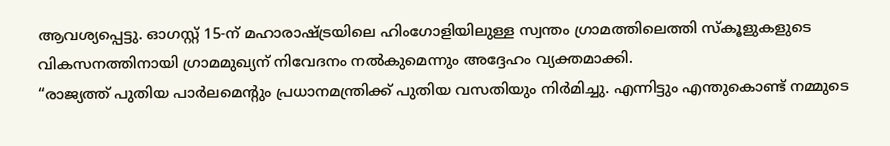ആവശ്യപ്പെട്ടു. ഓഗസ്റ്റ് 15-ന് മഹാരാഷ്ട്രയിലെ ഹിംഗോളിയിലുള്ള സ്വന്തം ഗ്രാമത്തിലെത്തി സ്കൂളുകളുടെ വികസനത്തിനായി ഗ്രാമമുഖ്യന് നിവേദനം നൽകുമെന്നും അദ്ദേഹം വ്യക്തമാക്കി.
“രാജ്യത്ത് പുതിയ പാർലമെന്റും പ്രധാനമന്ത്രിക്ക് പുതിയ വസതിയും നിർമിച്ചു. എന്നിട്ടും എന്തുകൊണ്ട് നമ്മുടെ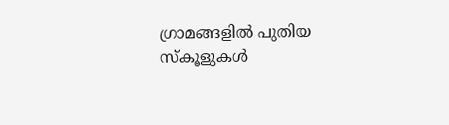ഗ്രാമങ്ങളിൽ പുതിയ സ്കൂളുകൾ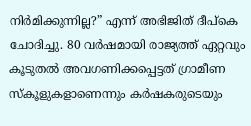നിർമിക്കുന്നില്ല?” എന്ന് അഭിജിത് ദീപ്കെ ചോദിച്ചു. 80 വർഷമായി രാജ്യത്ത് ഏറ്റവും കൂടുതൽ അവഗണിക്കപ്പെട്ടത് ഗ്രാമീണ സ്കൂളുകളാണെന്നും കർഷകരുടെയും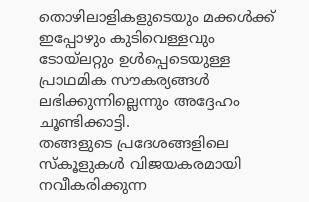തൊഴിലാളികളുടെയും മക്കൾക്ക് ഇപ്പോഴും കുടിവെള്ളവും ടോയ്ലറ്റും ഉൾപ്പെടെയുള്ള പ്രാഥമിക സൗകര്യങ്ങൾ ലഭിക്കുന്നില്ലെന്നും അദ്ദേഹം ചൂണ്ടിക്കാട്ടി.
തങ്ങളുടെ പ്രദേശങ്ങളിലെ സ്കൂളുകൾ വിജയകരമായി നവീകരിക്കുന്ന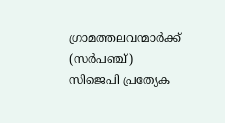ഗ്രാമത്തലവന്മാർക്ക് (സർപഞ്ച്) സിജെപി പ്രത്യേക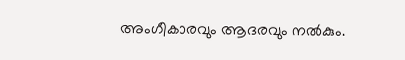അംഗീകാരവും ആദരവും നൽകും.